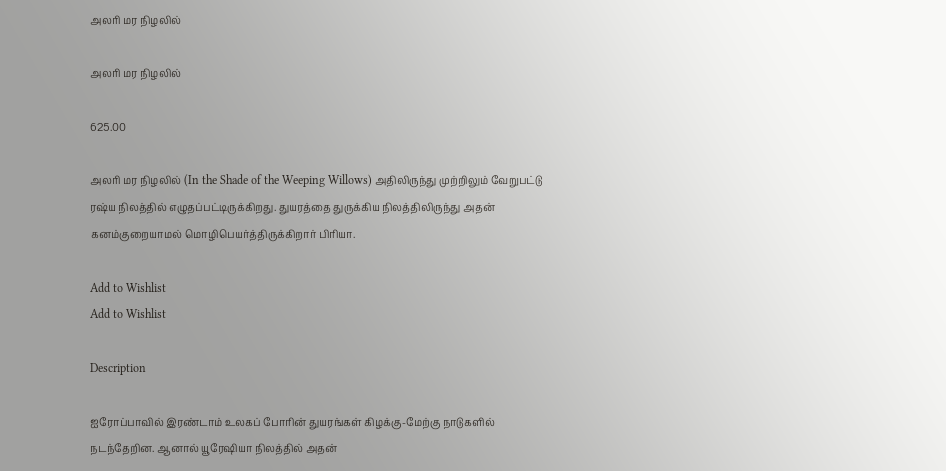அலரி மர நிழலில்

அலரி மர நிழலில்

625.00

அலரி மர நிழலில் (In the Shade of the Weeping Willows) அதிலிருந்து முற்றிலும் வேறுபட்டு ரஷ்ய நிலத்தில் எழுதப்பட்டிருக்கிறது. துயரத்தை துருக்கிய நிலத்திலிருந்து அதன் கனம்குறையாமல் மொழிபெயர்த்திருக்கிறார் பிரியா.

Add to Wishlist
Add to Wishlist

Description

ஐரோப்பாவில் இரண்டாம் உலகப் போரின் துயரங்கள் கிழக்கு-மேற்கு நாடுகளில் நடந்தேறின. ஆனால் யூரேஷியா நிலத்தில் அதன்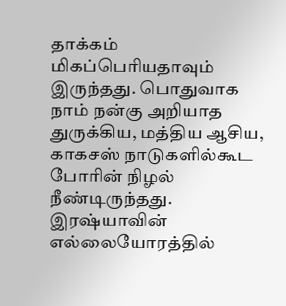தாக்கம் மிகப்பெரியதாவும் இருந்தது. பொதுவாக நாம் நன்கு அறியாத துருக்கிய, மத்திய ஆசிய, காகசஸ் நாடுகளில்கூட போரின் நிழல் நீண்டிருந்தது. இரஷ்யாவின் எல்லையோரத்தில்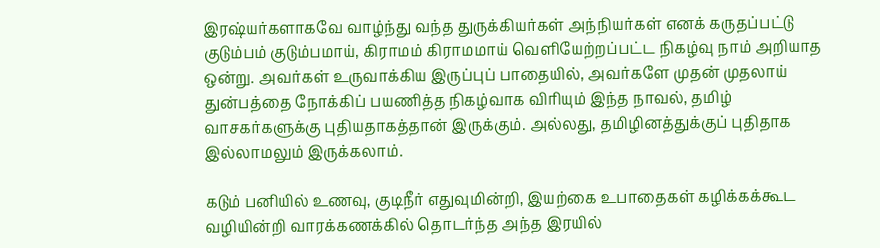இரஷ்யர்களாகவே வாழ்ந்து வந்த துருக்கியர்கள் அந்நியர்கள் எனக் கருதப்பட்டு குடும்பம் குடும்பமாய், கிராமம் கிராமமாய் வெளியேற்றப்பட்ட நிகழ்வு நாம் அறியாத ஒன்று. அவர்கள் உருவாக்கிய இருப்புப் பாதையில், அவர்களே முதன் முதலாய் துன்பத்தை நோக்கிப் பயணித்த நிகழ்வாக விரியும் இந்த நாவல், தமிழ் வாசகர்களுக்கு புதியதாகத்தான் இருக்கும். அல்லது, தமிழினத்துக்குப் புதிதாக இல்லாமலும் இருக்கலாம்.

கடும் பனியில் உணவு, குடிநீர் எதுவுமின்றி, இயற்கை உபாதைகள் கழிக்கக்கூட வழியின்றி வாரக்கணக்கில் தொடர்ந்த அந்த இரயில்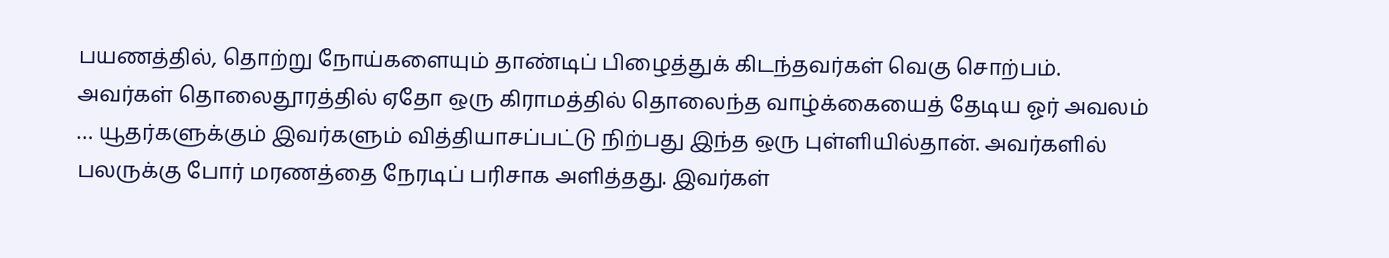பயணத்தில், தொற்று நோய்களையும் தாண்டிப் பிழைத்துக் கிடந்தவர்கள் வெகு சொற்பம். அவர்கள் தொலைதூரத்தில் ஏதோ ஒரு கிராமத்தில் தொலைந்த வாழ்க்கையைத் தேடிய ஓர் அவலம் … யூதர்களுக்கும் இவர்களும் வித்தியாசப்பட்டு நிற்பது இந்த ஒரு புள்ளியில்தான். அவர்களில் பலருக்கு போர் மரணத்தை நேரடிப் பரிசாக அளித்தது. இவர்கள்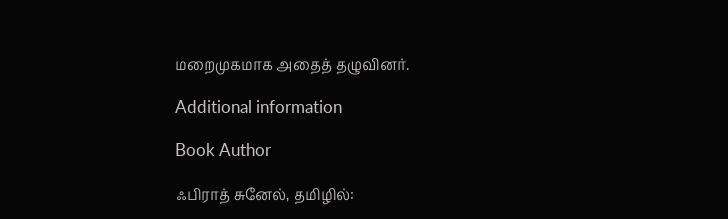மறைமுகமாக அதைத் தழுவினர்.

Additional information

Book Author

ஃபிராத் சுனேல், தமிழில்: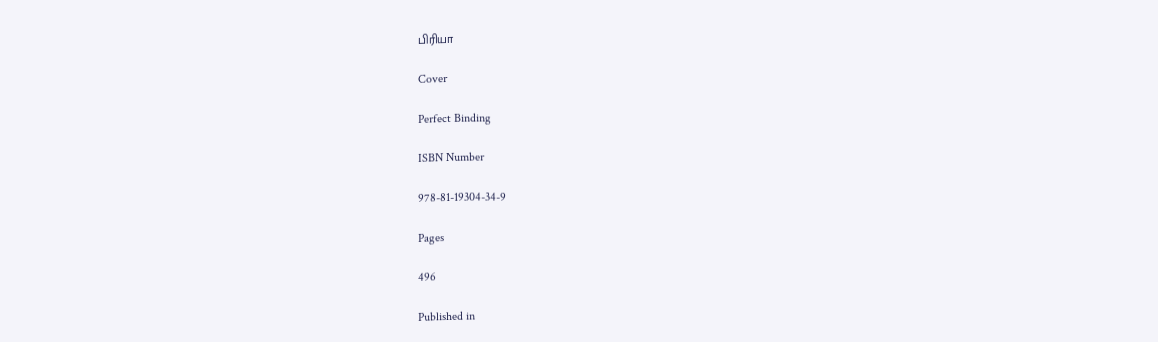பிரியா

Cover

Perfect Binding

ISBN Number

978-81-19304-34-9

Pages

496

Published in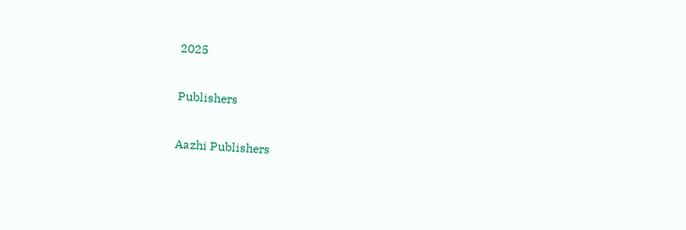2025

Publishers

Aazhi Publishers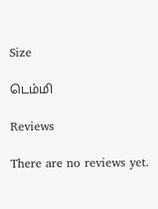Size

டெம்மி

Reviews

There are no reviews yet.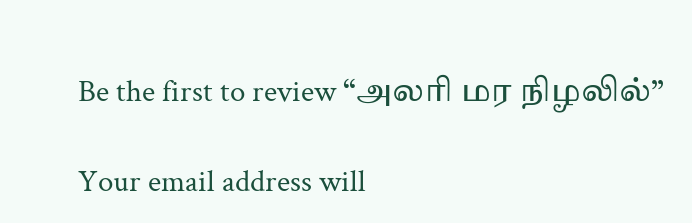Be the first to review “அலரி மர நிழலில்”

Your email address will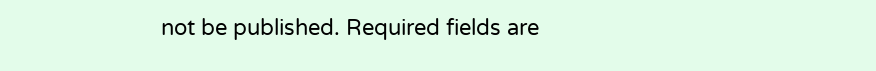not be published. Required fields are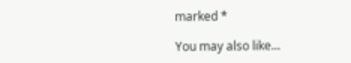marked *

You may also like...